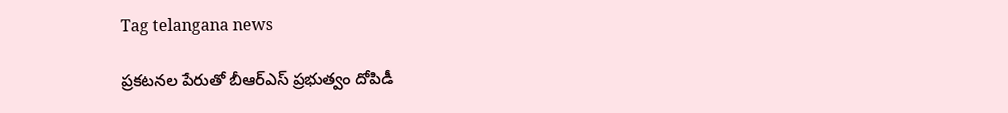Tag telangana news

ప్ర‌క‌ట‌న‌ల పేరుతో బీఆర్ఎస్ ప్ర‌భుత్వం దోపిడీ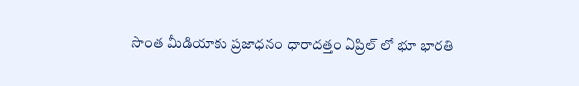సొంత మీడియాకు ప్ర‌జాధ‌నం ధారాద‌త్తం ఏప్రిల్ లో భూ భారతి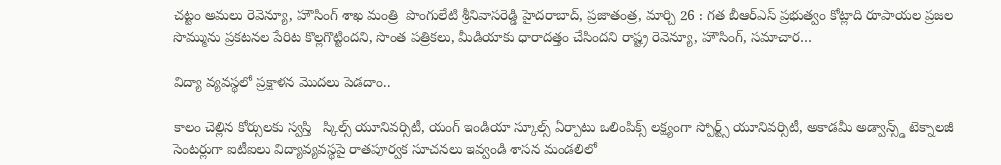చట్టం అమలు రెవెన్యూ, హౌసింగ్‌ శాఖ మంత్రి  పొంగులేటి శ్రీ‌నివాస‌రెడ్డి హైద‌రాబాద్, ప్రజాతంత్ర, మార్చి 26 : గ‌త బీఆర్ఎస్ ప్ర‌భుత్వం కోట్లాది రూపాయల ప్ర‌జ‌ల సొమ్మును ప్ర‌క‌టన‌ల పేరిట కొల్ల‌గొట్టింద‌ని, సొంత ప‌త్రిక‌లు, మీడియాకు ధారాద‌త్తం చేసింద‌ని రాష్ట్ర రెవెన్యూ, హౌసింగ్‌, స‌మాచార…

విద్యా వ్యవస్థలో ప్రక్షాళన మొదలు పెడదాం..

కాలం చెల్లిన కోర్సులకు స్వస్తి   స్కిల్స్ యూనివర్సిటీ, యంగ్ ఇండియా స్కూల్స్ ఏర్పాటు ఒలింపిక్స్ లక్ష్యంగా స్పోర్ట్స్ యూనివర్సిటీ, అకాడమీ అడ్వాన్స్డ్ టెక్నాలజీ సెంటర్లుగా ఐటీఐలు విద్యావ్యవస్థపై రాతపూర్వక సూచనలు ఇవ్వండి శాసన మండలిలో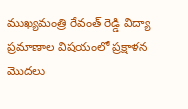ముఖ్యమంత్రి రేవంత్ రెడ్డి విద్యా ప్రమాణాల విషయంలో ప్రక్షాళన మొదలు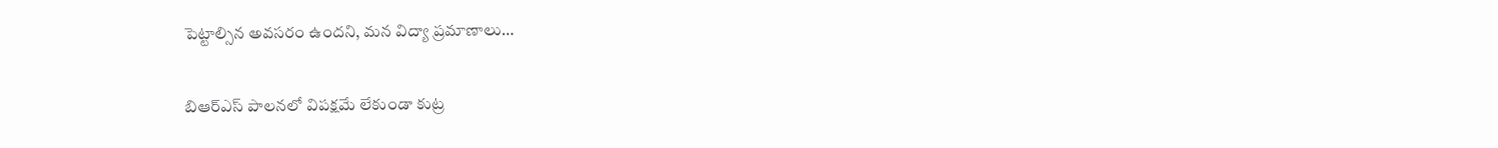పెట్టాల్సిన అవసరం ఉందని, మన విద్యా ప్రమాణాలు…

బిఆర్‌ఎస్‌ ‌పాలనలో విపక్షమే లేకుండా కుట్ర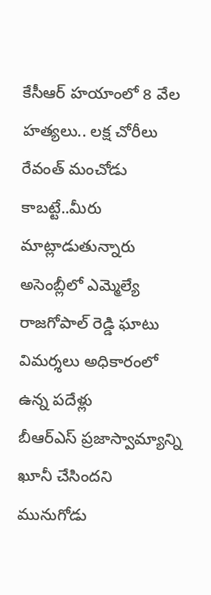కేసీఆర్‌ ‌హయాంలో 8 వేల హత్యలు.. లక్ష చోరీలు రేవంత్‌ ‌మంచోడు కాబట్టే..మీరు మాట్లాడుతున్నారు అసెంబ్లీలో ఎమ్మెల్యే రాజగోపాల్‌ ‌రెడ్డి ఘాటు విమర్శలు అధికారంలో ఉన్న పదేళ్లు బీఆర్‌ఎస్‌ ‌ప్రజాస్వామ్యాన్ని ఖూనీ చేసిందని మునుగోడు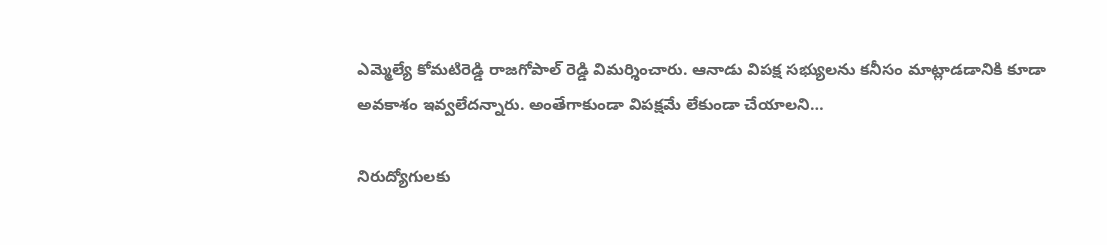ఎమ్మెల్యే కోమటిరెడ్డి రాజగోపాల్‌ ‌రెడ్డి విమర్శించారు. ఆనాడు విపక్ష సభ్యులను కనీసం మాట్లాడడానికి కూడా అవకాశం ఇవ్వలేదన్నారు. అంతేగాకుండా విపక్షమే లేకుండా చేయాలని…

నిరుద్యోగులకు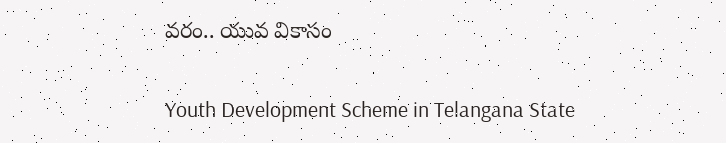వరం.. యువ వికాసం

Youth Development Scheme in Telangana State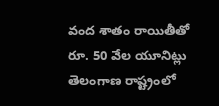వంద శాతం రాయితీతో రూ. 50 వేల యూనిట్లు తెలంగాణ రాష్ట్రంలో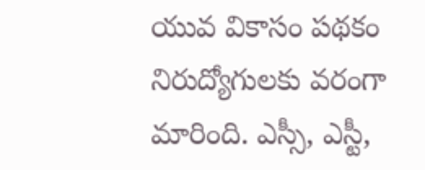యువ వికాసం పథకం నిరుద్యోగులకు వరంగా మారింది. ఎస్సీ, ఎస్టీ,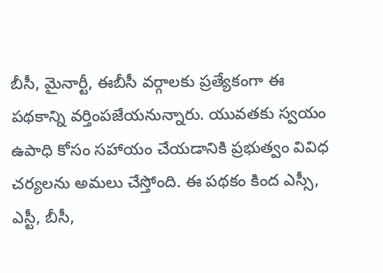బీసీ, మైనార్టీ, ఈబీసీ వర్గాలకు ప్రత్యేకంగా ఈ పథకాన్ని వర్తింపజేయనున్నారు. యువతకు స్వయం ఉపాధి కోసం సహాయం చేయడానికి ప్రభుత్వం వివిధ చర్యలను అమలు చేస్తోంది. ఈ పథకం కింద ఎస్సీ, ఎస్టీ, బీసీ,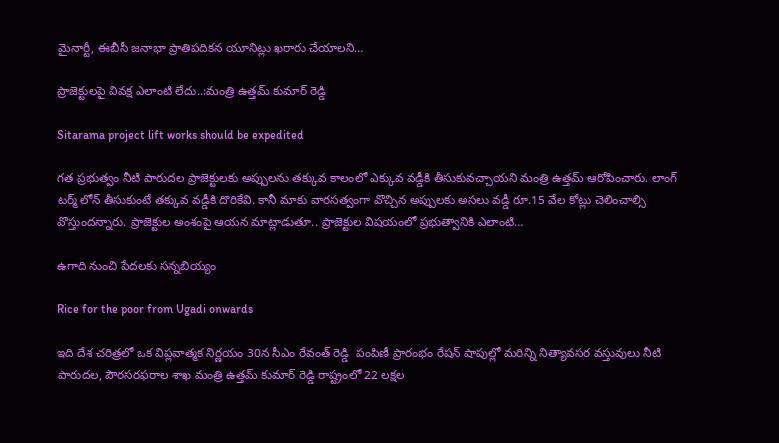మైనార్టీ, ఈబీసీ జనాభా ప్రాతిపదికన యూనిట్లు ఖరారు చేయాలని…

ప్రాజెక్టులపై వివక్ష ఎలాంటి లేదు..:మంత్రి ఉత్తమ్ కుమార్ రెడ్డి

Sitarama project lift works should be expedited

గత ప్రభుత్వం నీటి పారుదల ప్రాజెక్టులకు అప్పులను తక్కువ కాలంలో ఎక్కువ వడ్డీకి తీసుకువచ్చాయని మంత్రి ఉత్తమ్ ఆరోపించారు. లాంగ్ టర్మ్ లోన్ తీసుకుంటే తక్కువ వడ్డీకి దొరికేవి. కానీ మాకు వారసత్వంగా వొచ్చిన అప్పులకు అసలు వడ్డీ రూ.15 వేల కోట్లు చెలించాల్సి వొస్తుందన్నారు. ప్రాజెక్టుల అంశంపై ఆయన మాట్లాడుతూ.. ప్రాజెక్టుల విషయంలో ప్రభుత్వానికి ఎలాంటి…

ఉగాది నుంచి పేదలకు సన్నబియ్యం

Rice for the poor from Ugadi onwards

ఇది దేశ చరిత్రలో ఒక విప్లవాత్మక నిర్ణయం 30న సీఎం రేవంత్ రెడ్డి  పంపిణీ ప్రారంభం రేషన్ షాపుల్లో మరిన్ని నిత్యావసర వస్తువులు నీటి పారుదల, పౌరసరఫరాల శాఖ మంత్రి ఉత్తమ్ కుమార్ రెడ్డి రాష్ట్రంలో 22 లక్షల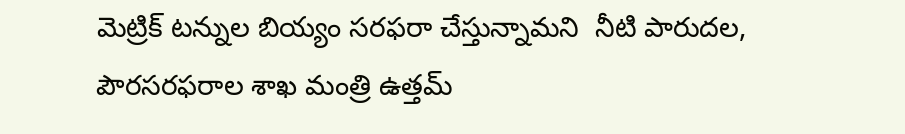మెట్రిక్ టన్నుల బియ్యం సరఫరా చేస్తున్నామని  నీటి పారుదల, పౌరసరఫరాల శాఖ మంత్రి ఉత్తమ్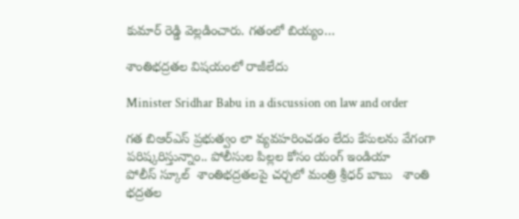కుమార్ రెడ్డి వెల్లడించారు. గతంలో బియ్యం…

శాంతిభద్రతల విషయంలో రాజీలేదు

Minister Sridhar Babu in a discussion on law and order

గత బిఆర్‌ఎస్‌ ‌ప్రభుత్వం లా వ్యవహరించడం లేదు కేసులను వేగంగా పరిష్కరిస్తున్నాం.. పోలీసుల పిల్లల కోసం యంగ్‌ ఇం‌డియా పోలీస్‌ ‌స్కూల్‌ ‌ శాంతిభద్రతలపై చర్చలో మంత్రి శ్రీధర్‌ ‌బాబు   శాంతి భద్రతల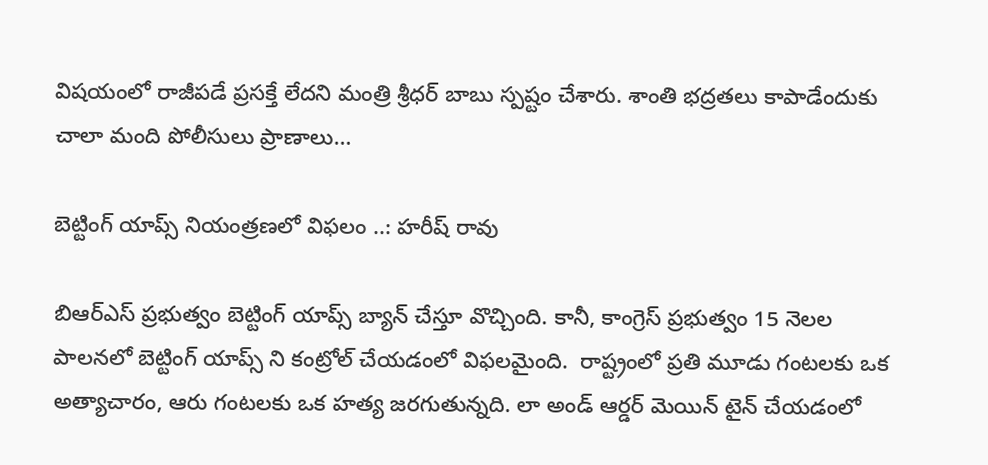విషయంలో రాజీపడే ప్రసక్తే లేదని మంత్రి శ్రీధర్‌ ‌బాబు స్పష్టం చేశారు. శాంతి భద్రతలు కాపాడేందుకు చాలా మంది పోలీసులు ప్రాణాలు…

బెట్టింగ్ యాప్స్ నియంత్రణలో విఫలం ..: హరీష్ రావు

బిఆర్ఎస్ ప్రభుత్వం బెట్టింగ్ యాప్స్ బ్యాన్ చేస్తూ వొచ్చింది. కానీ, కాంగ్రెస్ ప్రభుత్వం 15 నెలల పాలనలో బెట్టింగ్ యాప్స్ ని కంట్రోల్ చేయడంలో విఫలమైంది.  రాష్ట్రంలో ప్రతి మూడు గంటలకు ఒక అత్యాచారం, ఆరు గంటలకు ఒక హత్య జరగుతున్నది. లా అండ్ ఆర్డర్ మెయిన్ టైన్ చేయడంలో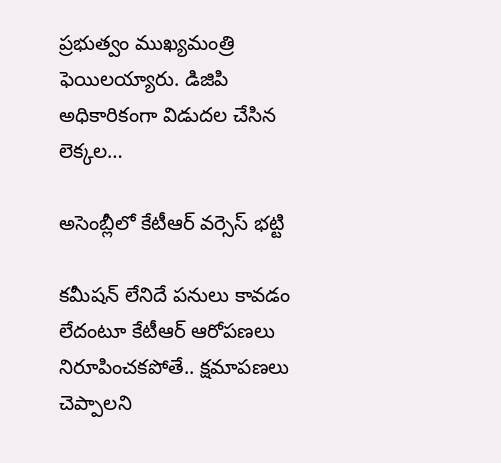ప్రభుత్వం ముఖ్యమంత్రి ఫెయిలయ్యారు. డిజిపి అధికారికంగా విడుదల చేసిన లెక్కల…

అసెంబ్లీలో కేటీఆర్‌ ‌వర్సెస్‌ ‌భట్టి

కమీషన్‌ ‌లేనిదే పనులు కావడం లేదంటూ కేటీఆర్‌ ఆరోపణలు నిరూపించకపోతే.. క్షమాపణలు చెప్పాలని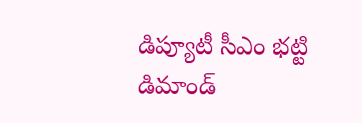డిప్యూటీ సీఎం భట్టి డిమాండ్‌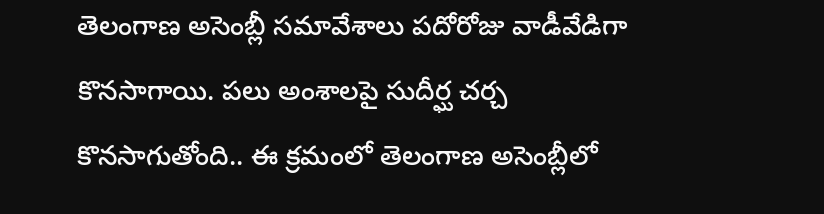తెలంగాణ అసెంబ్లీ సమావేశాలు పదోరోజు వాడీవేడిగా కొనసాగాయి. పలు అంశాలపై సుదీర్ఘ చర్చ కొనసాగుతోంది.. ఈ క్రమంలో తెలంగాణ అసెంబ్లీలో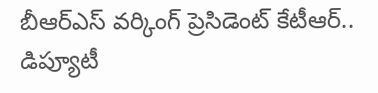బీఆర్‌ఎస్‌ ‌వర్కింగ్‌ ‌ప్రెసిడెంట్‌ ‌కేటీఆర్‌.. డిప్యూటీ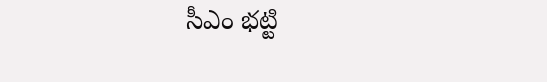సీఎం భట్టి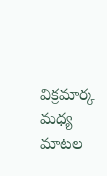విక్రమార్క మధ్య మాటల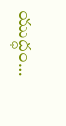యుద్ధం…